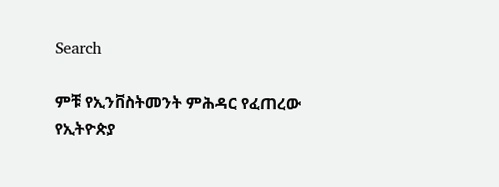Search

ምቹ የኢንቨስትመንት ምሕዳር የፈጠረው የኢትዮጵያ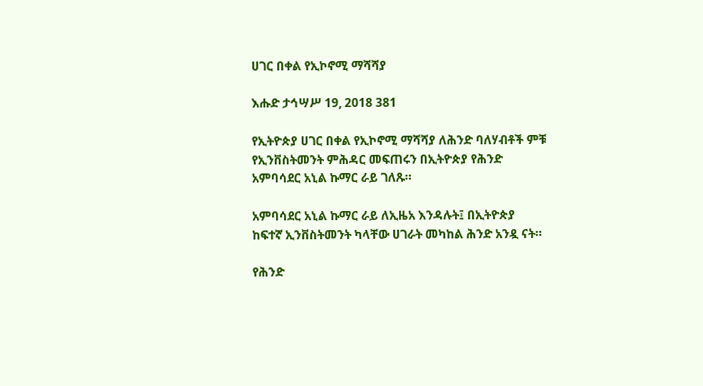ሀገር በቀል የኢኮኖሚ ማሻሻያ

እሑድ ታኅሣሥ 19, 2018 381

የኢትዮጵያ ሀገር በቀል የኢኮኖሚ ማሻሻያ ለሕንድ ባለሃብቶች ምቹ የኢንቨስትመንት ምሕዳር መፍጠሩን በኢትዮጵያ የሕንድ አምባሳደር አኒል ኩማር ራይ ገለጹ።

አምባሳደር አኒል ኩማር ራይ ለኢዜአ እንዳሉት፤ በኢትዮጵያ ከፍተኛ ኢንቨስትመንት ካላቸው ሀገራት መካከል ሕንድ አንዷ ናት።

የሕንድ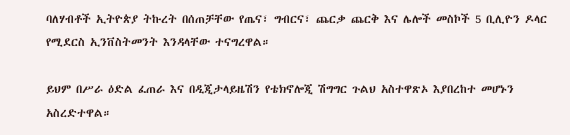ባለሃብቶች ኢትዮጵያ ትኩረት በሰጠቻቸው የጤና፣ ግብርና፣ ጨርቃ ጨርቅ እና ሌሎች መስኮች 5 ቢሊዮን ዶላር የሚደርስ ኢንቨስትመንት እንዳላቸው ተናግረዋል።

ይህም በሥራ ዕድል ፈጠራ እና በዲጂታላይዜሽን የቴክኖሎጂ ሽግግር ጉልህ አስተዋጽኦ እያበረከተ መሆኑን አስረድተዋል።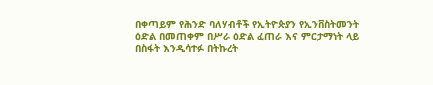በቀጣይም የሕንድ ባለሃብቶች የኢትዮጵያን የኢንቨስትመንት ዕድል በመጠቀም በሥራ ዕድል ፈጠራ እና ምርታማነት ላይ በስፋት እንዲሳተፉ በትኩረት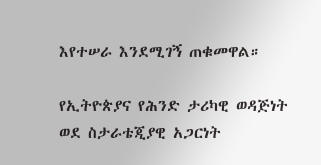እየተሠራ እንደሚገኝ ጠቁመዋል።

የኢትዮጵያና የሕንድ ታሪካዊ ወዳጅነት ወደ ስታራቴጂያዊ አጋርነት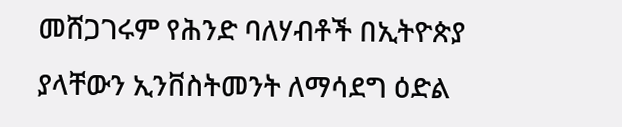መሸጋገሩም የሕንድ ባለሃብቶች በኢትዮጵያ ያላቸውን ኢንቨስትመንት ለማሳደግ ዕድል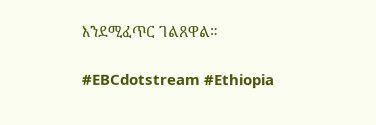እንደሚፈጥር ገልጸዋል።

#EBCdotstream #Ethiopia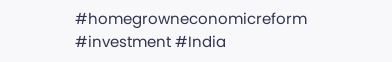#homegrowneconomicreform #investment #India